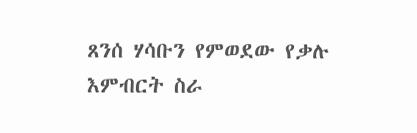ጸንሰ ሃሳቡን የምወደው የቃሉ እምብርት ስራ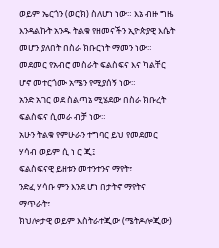ወይም ኤርጎን (ወርክ) ስለሆነ ነው። እኔ ብዙ ግዜ እንዳልኩት አንዱ ትልቁ የዘመናችን ኢዮጵያዊ እሴት መሆን ያለበት በስራ ክቡርነት ማመን ነው። መደመር የአብሮ መስራት ፍልስፍና እና ካልቸር ሆኖ መተርጎሙ አሜን የሚያሰኝ ነው።
አንድ አገር ወደ ስልጣኔ ሚሄደው በስራ ክቡረት ፍልስፍና ሲመራ ብቻ ነው።
አሁን ትልቁ የምሁራን ተግባር ይህ የመደመር ሃሳብ ወይም ሲ ነ ር ጂ፤
ፍልስፍናዊ ይዘቱን መተንተንና ማየት፣
ንድፈ ሃሳቡ ምን እንደ ሆነ በታትኖ ማየትና ማጥራት፣
ክህሎታዊ ወይም እስትራተጂው (ሜትዶሎጂው)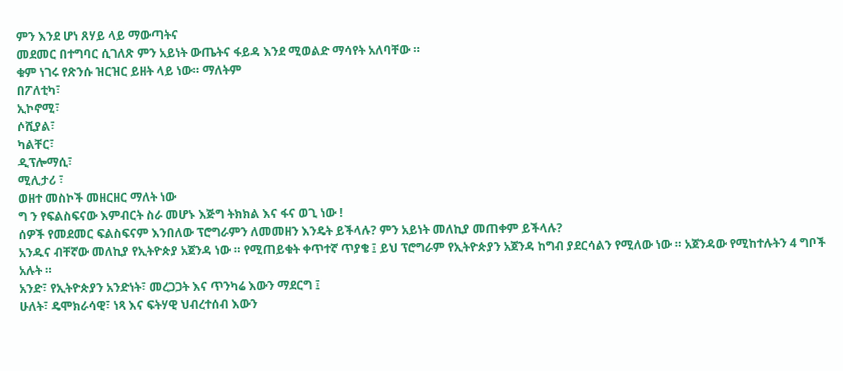ምን እንደ ሆነ ጸሃይ ላይ ማውጣትና
መደመር በተግባር ሲገለጽ ምን አይነት ውጤትና ፋይዳ እንደ ሚወልድ ማሳየት አለባቸው ።
ቁም ነገሩ የጽንሱ ዝርዝር ይዘት ላይ ነው። ማለትም
በፖለቲካ፣
ኢኮኖሚ፣
ሶሺያል፣
ካልቸር፣
ዲፕሎማሲ፣
ሚሊታሪ ፣
ወዘተ መስኮች መዘርዘር ማለት ነው
ግ ን የፍልስፍናው እምብርት ስራ መሆኑ እጅግ ትክክል እና ፋና ወጊ ነው !
ሰዎች የመደመር ፍልስፍናም እንበለው ፕሮግራምን ለመመዘን እንዴት ይችላሉ? ምን አይነት መለኪያ መጠቀም ይችላሉ?
አንዱና ብቸኛው መለኪያ የኢትዮጵያ አጀንዳ ነው ። የሚጠይቁት ቀጥተኛ ጥያቄ ፤ ይህ ፕሮግራም የኢትዮጵያን አጀንዳ ከግብ ያደርሳልን የሚለው ነው ። አጀንዳው የሚከተሉትን 4 ግቦች አሉት ።
አንድ፣ የኢትዮጵያን አንድነት፣ መረጋጋት እና ጥንካሬ እውን ማደርግ ፤
ሁለት፣ ዴሞክራሳዊ፣ ነጻ እና ፍትሃዊ ህብረተሰብ እውን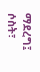ማደረግ፤
ሶስት፣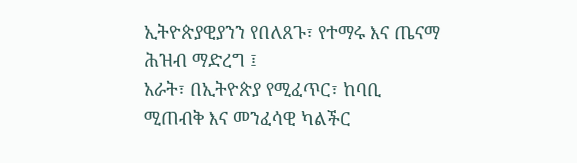ኢትዮጵያዊያንን የበለጸጉ፣ የተማሩ እና ጤናማ ሕዝብ ማድረግ ፤
አራት፣ በኢትዮጵያ የሚፈጥር፣ ከባቢ ሚጠብቅ እና መንፈሳዊ ካልችር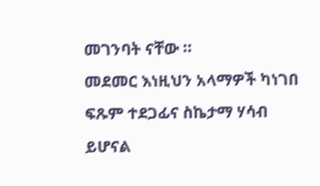መገንባት ናቸው ።
መደመር እነዚህን አላማዎች ካነገበ ፍጹም ተደጋፊና ስኬታማ ሃሳብ ይሆናል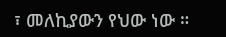፣ መለኪያውን የህው ነው ።